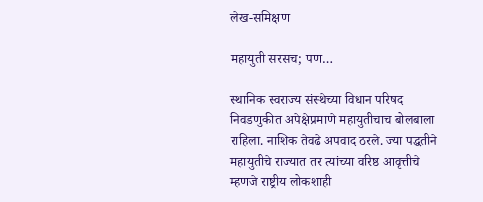लेख-समिक्षण

महायुती सरसच; पण…

स्थानिक स्वराज्य संस्थेच्या विधान परिषद निवडणुकीत अपेक्षेप्रमाणे महायुतीचाच बोलबाला राहिला. नाशिक तेवढे अपवाद ठरले. ज्या पद्धतीने महायुतीचे राज्यात तर त्यांच्या वरिष्ठ आवृत्तीचे म्हणजे राष्ट्रीय लोकशाही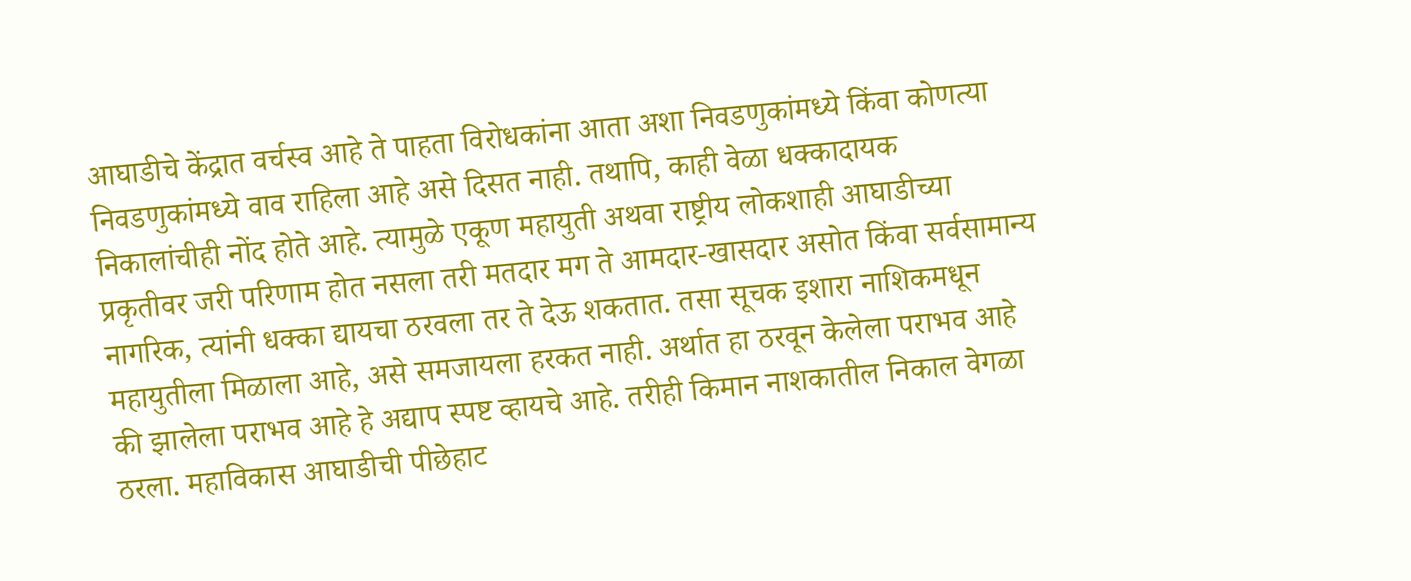आघाडीचे केंद्रात वर्चस्व आहे ते पाहता विरोधकांना आता अशा निवडणुकांमध्ये किंवा कोणत्या निवडणुकांमध्ये वाव राहिला आहे असे दिसत नाही. तथापि, काही वेळा धक्कादायक निकालांचीही नोंद होते आहे. त्यामुळे एकूण महायुती अथवा राष्ट्रीय लोकशाही आघाडीच्या प्रकृतीवर जरी परिणाम होत नसला तरी मतदार मग ते आमदार-खासदार असोत किंवा सर्वसामान्य नागरिक, त्यांनी धक्का द्यायचा ठरवला तर ते देऊ शकतात. तसा सूचक इशारा नाशिकमधून महायुतीला मिळाला आहे, असे समजायला हरकत नाही. अर्थात हा ठरवून केलेला पराभव आहे की झालेला पराभव आहे हे अद्याप स्पष्ट व्हायचे आहे. तरीही किमान नाशकातील निकाल वेगळा ठरला. महाविकास आघाडीची पीछेहाट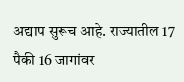अद्याप सुरूच आहे. राज्यातील 17 पैकी 16 जागांवर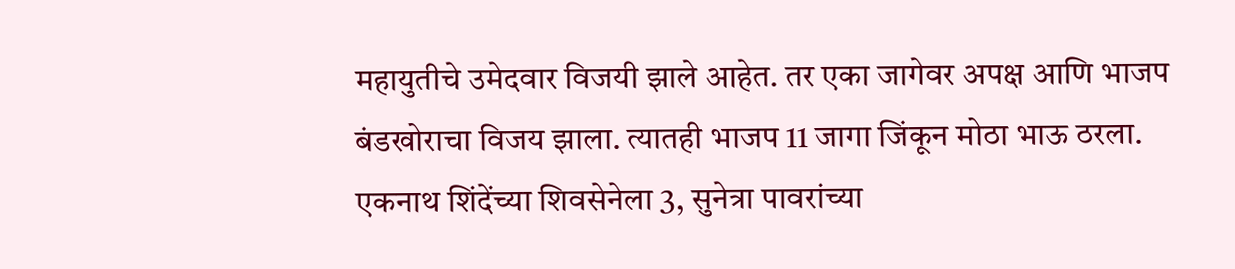महायुतीचे उमेदवार विजयी झाले आहेत. तर एका जागेवर अपक्ष आणि भाजप बंडखोराचा विजय झाला. त्यातही भाजप 11 जागा जिंकून मोठा भाऊ ठरला. एकनाथ शिंदेंच्या शिवसेनेला 3, सुनेत्रा पावरांच्या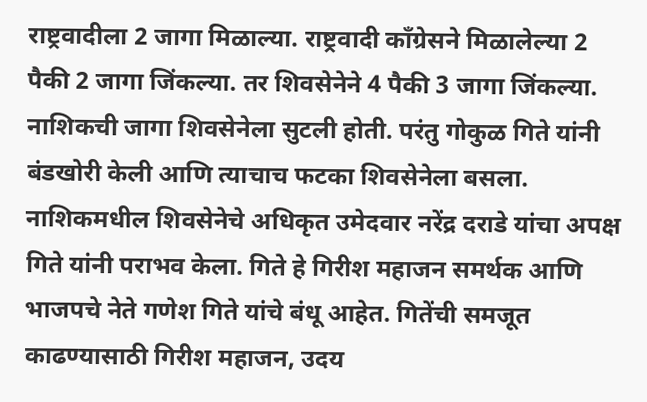राष्ट्रवादीला 2 जागा मिळाल्या. राष्ट्रवादी काँग्रेसने मिळालेल्या 2 पैकी 2 जागा जिंकल्या. तर शिवसेनेने 4 पैकी 3 जागा जिंकल्या. नाशिकची जागा शिवसेनेला सुटली होती. परंतु गोकुळ गिते यांनी बंडखोरी केली आणि त्याचाच फटका शिवसेनेला बसला. नाशिकमधील शिवसेनेचे अधिकृत उमेदवार नरेंद्र दराडे यांचा अपक्ष गिते यांनी पराभव केला. गिते हे गिरीश महाजन समर्थक आणि भाजपचे नेते गणेश गिते यांचे बंधू आहेत. गितेंची समजूत काढण्यासाठी गिरीश महाजन, उदय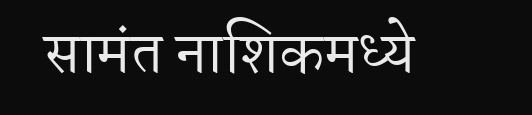सामंत नाशिकमध्ये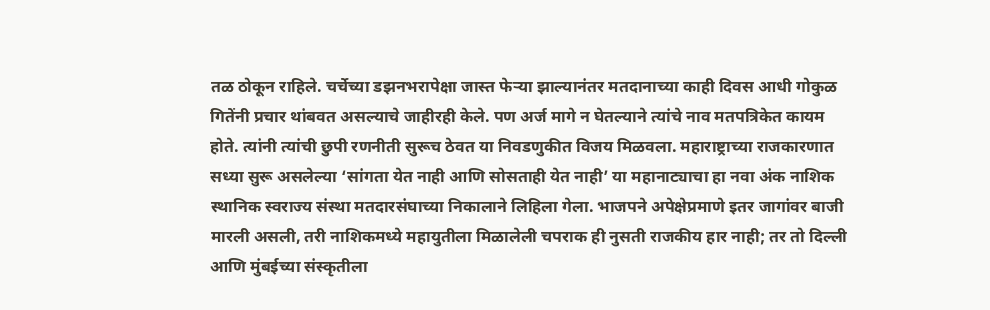तळ ठोकून राहिले. चर्चेच्या डझनभरापेक्षा जास्त फेऱ्या झाल्यानंतर मतदानाच्या काही दिवस आधी गोकुळ गितेंनी प्रचार थांबवत असल्याचे जाहीरही केले. पण अर्ज मागे न घेतल्याने त्यांचे नाव मतपत्रिकेत कायम होते. त्यांनी त्यांची छुपी रणनीती सुरूच ठेवत या निवडणुकीत विजय मिळवला. महाराष्ट्राच्या राजकारणात सध्या सुरू असलेल्या ‌‘सांगता येत नाही आणि सोसताही येत नाही‌’ या महानाट्याचा हा नवा अंक नाशिक स्थानिक स्वराज्य संस्था मतदारसंघाच्या निकालाने लिहिला गेला. भाजपने अपेक्षेप्रमाणे इतर जागांवर बाजी मारली असली, तरी नाशिकमध्ये महायुतीला मिळालेली चपराक ही नुसती राजकीय हार नाही; तर तो दिल्ली आणि मुंबईच्या संस्कृतीला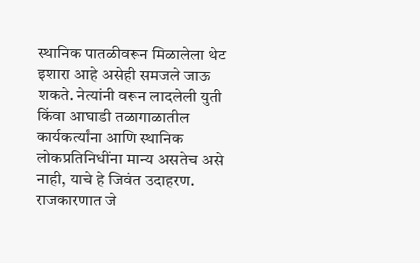स्थानिक पातळीवरून मिळालेला थेट इशारा आहे असेही समजले जाऊ शकते. नेत्यांनी वरून लादलेली युती किंवा आघाडी तळागाळातील कार्यकर्त्यांना आणि स्थानिक लोकप्रतिनिधींना मान्य असतेच असे नाही, याचे हे जिवंत उदाहरण. राजकारणात जे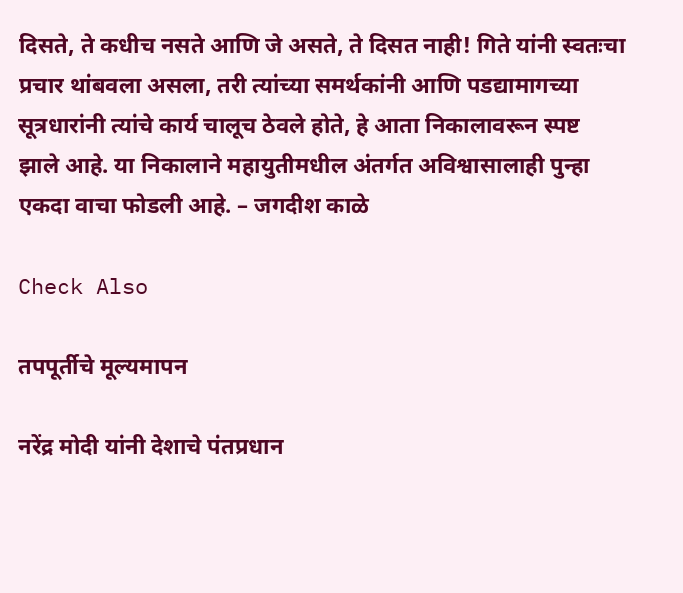दिसते, ते कधीच नसते आणि जे असते, ते दिसत नाही! गिते यांनी स्वतःचा प्रचार थांबवला असला, तरी त्यांच्या समर्थकांनी आणि पडद्यामागच्या सूत्रधारांनी त्यांचे कार्य चालूच ठेवले होते, हे आता निकालावरून स्पष्ट झाले आहे. या निकालाने महायुतीमधील अंतर्गत अविश्वासालाही पुन्हा एकदा वाचा फोडली आहे. – जगदीश काळे

Check Also

तपपूर्तीचे मूल्यमापन

नरेंद्र मोदी यांनी देशाचे पंतप्रधान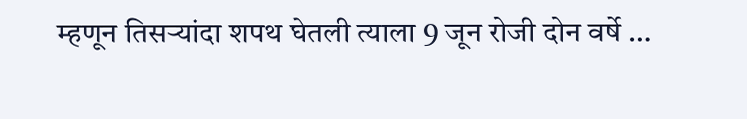म्हणून तिसऱ्यांदा शपथ घेतली त्याला 9 जून रोजी दोन वर्षे …